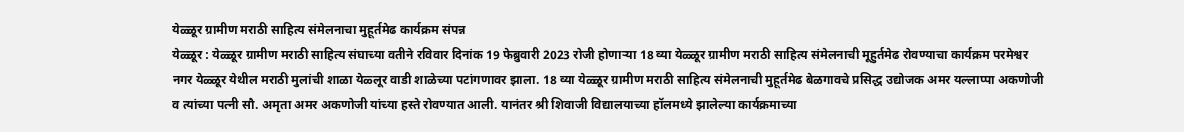येळ्ळूर ग्रामीण मराठी साहित्य संमेलनाचा मुहूर्तमेढ कार्यक्रम संपन्न
येळ्ळूर : येळ्ळूर ग्रामीण मराठी साहित्य संघाच्या वतीने रविवार दिनांक 19 फेब्रुवारी 2023 रोजी होणाऱ्या 18 व्या येळ्ळूर ग्रामीण मराठी साहित्य संमेलनाची मूहुर्तमेढ रोवण्याचा कार्यक्रम परमेश्वर नगर येळ्ळूर येथील मराठी मुलांची शाळा येळ्लूर वाडी शाळेच्या पटांगणावर झाला. 18 व्या येळ्ळूर ग्रामीण मराठी साहित्य संमेलनाची मुहूर्तमेढ बेळगावचे प्रसिद्ध उद्योजक अमर यल्लाप्पा अकणोजी व त्यांच्या पत्नी सौ. अमृता अमर अकणोजी यांच्या हस्ते रोवण्यात आली. यानंतर श्री शिवाजी विद्यालयाच्या हॉलमध्ये झालेल्या कार्यक्रमाच्या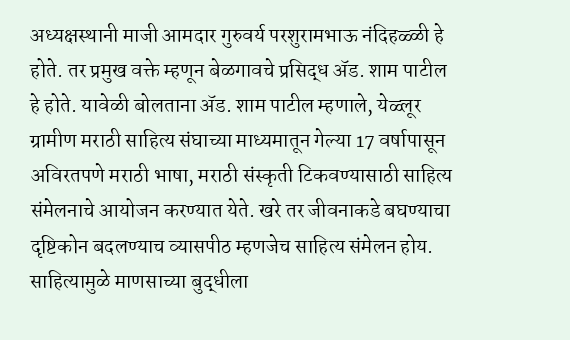अध्यक्षस्थानी माजी आमदार गुरुवर्य परशुरामभाऊ नंदिहळ्ळी हे होते. तर प्रमुख वक्ते म्हणून बेळगावचे प्रसिद्ध ॲड. शाम पाटील हे होते. यावेळी बोलताना ॲड. शाम पाटील म्हणाले, येळ्लूर ग्रामीण मराठी साहित्य संघाच्या माध्यमातून गेल्या 17 वर्षापासून अविरतपणे मराठी भाषा, मराठी संस्कृती टिकवण्यासाठी साहित्य संमेलनाचे आयोजन करण्यात येते. खरे तर जीवनाकडे बघण्याचा दृष्टिकोन बदलण्याच व्यासपीठ म्हणजेच साहित्य संमेलन होय. साहित्यामुळे माणसाच्या बुद्धीला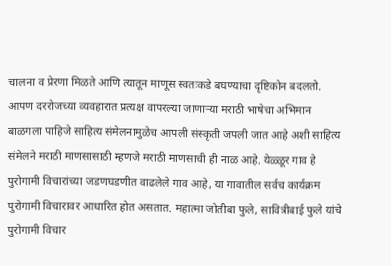चालना व प्रेरणा मिळते आणि त्यातून माणूस स्वतःकडे बघण्याचा दृष्टिकोन बदलतो. आपण दररोजच्या व्यवहारात प्रत्यक्ष वापरल्या जाणाऱ्या मराठी भाषेचा अभिमान बाळगला पाहिजे साहित्य संमेलनामुळेच आपली संस्कृती जपली जात आहे अशी साहित्य संमेलने मराठी माणसासाठी म्हणजे मराठी माणसाची ही नाळ आहे. येळ्ळूर गाव हे पुरोगामी विचारांच्या जडणघडणीत वाढलेले गाव आहे, या गावातील सर्वच कार्यक्रम पुरोगामी विचारावर आधारित होत असतात. महात्मा जोतीबा फुले, सावित्रीबाई फुले यांचे पुरोगामी विचार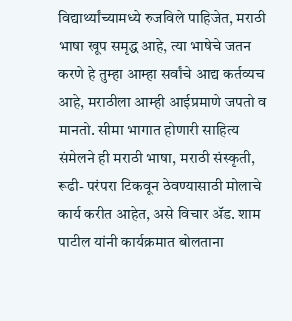विद्यार्थ्यांच्यामध्ये रुजविले पाहिजेत, मराठी भाषा खूप समृद्ध आहे, त्या भाषेचे जतन करणे हे तुम्हा आम्हा सर्वांचे आद्य कर्तव्यच आहे, मराठीला आम्ही आईप्रमाणे जपतो व मानतो. सीमा भागात होणारी साहित्य संमेलने ही मराठी भाषा, मराठी संस्कृती, रूढी- परंपरा टिकवून ठेवण्यासाठी मोलाचे कार्य करीत आहेत, असे विचार ॲड. शाम पाटील यांनी कार्यक्रमात बोलताना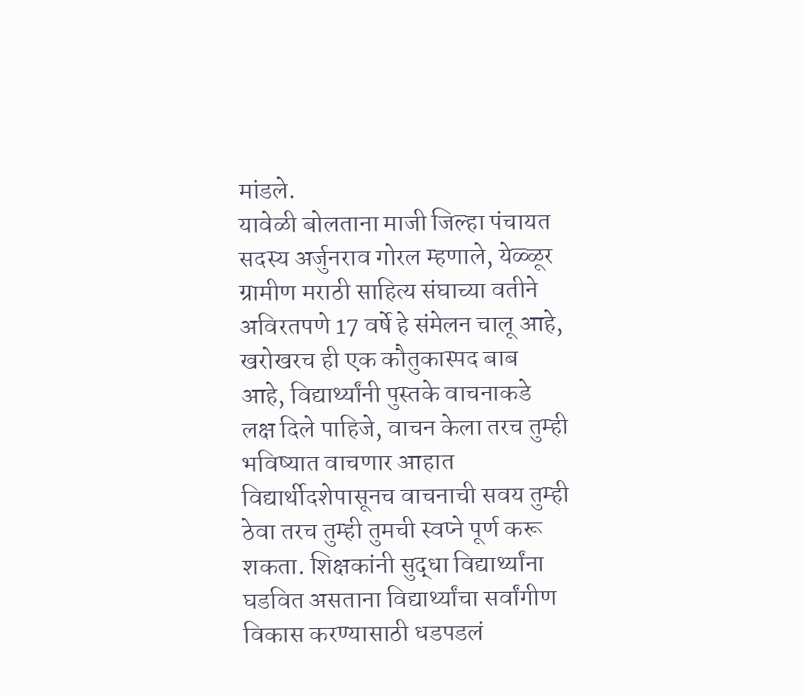मांडले.
यावेळी बोलताना माजी जिल्हा पंचायत सदस्य अर्जुनराव गोरल म्हणाले, येळ्ळूर ग्रामीण मराठी साहित्य संघाच्या वतीने अविरतपणे 17 वर्षे हे संमेलन चालू आहे, खरोखरच ही एक कौतुकास्पद बाब आहे, विद्यार्थ्यांनी पुस्तके वाचनाकडे लक्ष दिले पाहिजे, वाचन केला तरच तुम्ही भविष्यात वाचणार आहात विद्यार्थीदशेपासूनच वाचनाची सवय तुम्ही ठेवा तरच तुम्ही तुमची स्वप्ने पूर्ण करू शकता. शिक्षकांनी सुद्धा विद्यार्थ्यांना घडवित असताना विद्यार्थ्यांचा सर्वांगीण विकास करण्यासाठी धडपडलं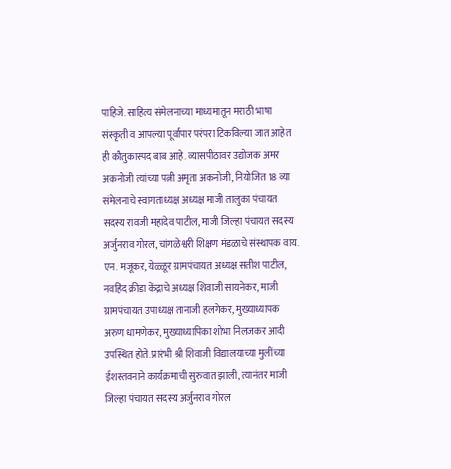पाहिजे. साहित्य संमेलनाच्या माध्यमातून मराठी भाषा संस्कृती व आपल्या पूर्वापार परंपरा टिकविल्या जात आहेत ही कौतुकास्पद बाब आहे. व्यासपीठावर उद्योजक अमर अकनोजी त्यांच्या पत्नी अमृता अकनोजी, नियोजित 18 व्या संमेलनाचे स्वागताध्यक्ष अध्यक्ष माजी तालुका पंचायत सदस्य रावजी महादेव पाटील, माजी जिल्हा पंचायत सदस्य अर्जुनराव गोरल, चांगळेश्वरी शिक्षण मंडळाचे संस्थापक वाय. एन. मजूकर, येळ्ळूर ग्रामपंचायत अध्यक्ष सतीश पाटील, नवहिंद क्रीडा केंद्राचे अध्यक्ष शिवाजी सायनेकर, माजी ग्रामपंचायत उपाध्यक्ष तानाजी हलगेकर, मुख्याध्यापक अरुण धामणेकर, मुख्याध्यापिका शोभा निलजकर आदी उपस्थित होते. प्रारंभी श्री शिवाजी विद्यालयाच्या मुलींच्या ईशस्तवनाने कार्यक्रमाची सुरुवात झाली, त्यानंतर माजी जिल्हा पंचायत सदस्य अर्जुनराव गोरल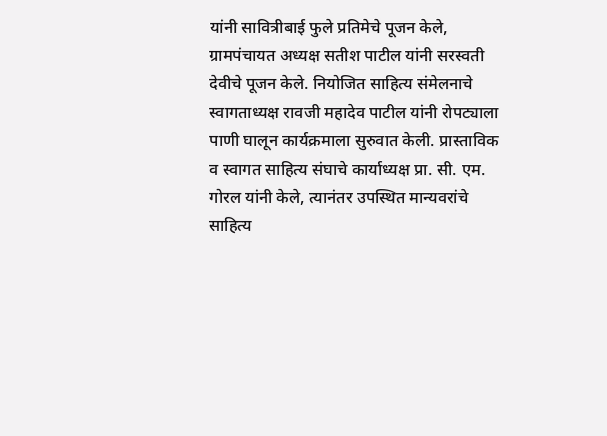यांनी सावित्रीबाई फुले प्रतिमेचे पूजन केले, ग्रामपंचायत अध्यक्ष सतीश पाटील यांनी सरस्वती देवीचे पूजन केले. नियोजित साहित्य संमेलनाचे स्वागताध्यक्ष रावजी महादेव पाटील यांनी रोपट्याला पाणी घालून कार्यक्रमाला सुरुवात केली. प्रास्ताविक व स्वागत साहित्य संघाचे कार्याध्यक्ष प्रा. सी. एम. गोरल यांनी केले, त्यानंतर उपस्थित मान्यवरांचे साहित्य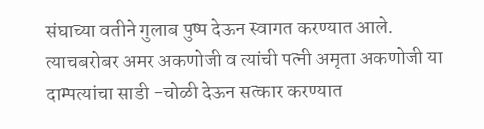संघाच्या वतीने गुलाब पुष्प देऊन स्वागत करण्यात आले. त्याचबरोबर अमर अकणोजी व त्यांची पत्नी अमृता अकणोजी या दाम्पत्यांचा साडी -चोळी देऊन सत्कार करण्यात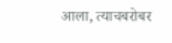आला, त्याचबरोबर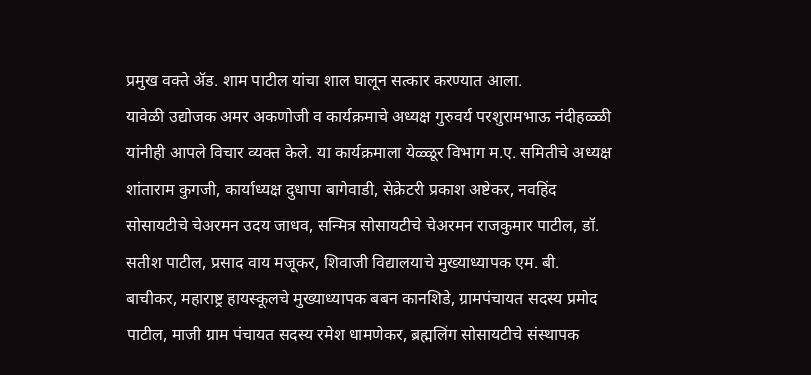प्रमुख वक्ते ॲड. शाम पाटील यांचा शाल घालून सत्कार करण्यात आला.
यावेळी उद्योजक अमर अकणोजी व कार्यक्रमाचे अध्यक्ष गुरुवर्य परशुरामभाऊ नंदीहळ्ळी यांनीही आपले विचार व्यक्त केले. या कार्यक्रमाला येळ्ळूर विभाग म.ए. समितीचे अध्यक्ष शांताराम कुगजी, कार्याध्यक्ष दुधापा बागेवाडी, सेक्रेटरी प्रकाश अष्टेकर, नवहिंद सोसायटीचे चेअरमन उदय जाधव, सन्मित्र सोसायटीचे चेअरमन राजकुमार पाटील, डॉ. सतीश पाटील, प्रसाद वाय मजूकर, शिवाजी विद्यालयाचे मुख्याध्यापक एम. बी. बाचीकर, महाराष्ट्र हायस्कूलचे मुख्याध्यापक बबन कानशिडे, ग्रामपंचायत सदस्य प्रमोद पाटील, माजी ग्राम पंचायत सदस्य रमेश धामणेकर, ब्रह्मलिंग सोसायटीचे संस्थापक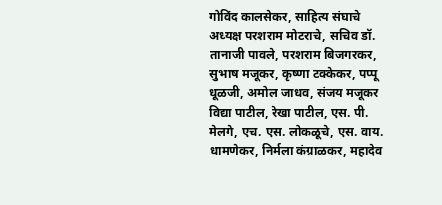गोविंद कालसेकर, साहित्य संघाचे अध्यक्ष परशराम मोटराचे, सचिव डॉ. तानाजी पावले, परशराम बिजगरकर, सुभाष मजूकर, कृष्णा टक्केकर, पप्पू धूळजी, अमोल जाधव, संजय मजूकर विद्या पाटील, रेखा पाटील, एस. पी. मेलगे, एच. एस. लोकळूचे, एस. वाय. धामणेकर, निर्मला कंग्राळकर, महादेव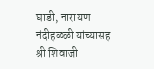घाडी, नारायण नंदीहळ्ळी यांच्यासह श्री शिवाजी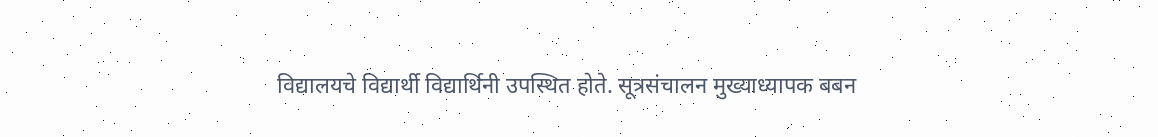विद्यालयचे विद्यार्थी विद्यार्थिनी उपस्थित होते. सूत्रसंचालन मुख्याध्यापक बबन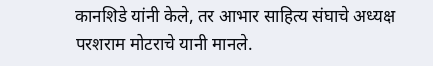कानशिडे यांनी केले, तर आभार साहित्य संघाचे अध्यक्ष परशराम मोटराचे यानी मानले.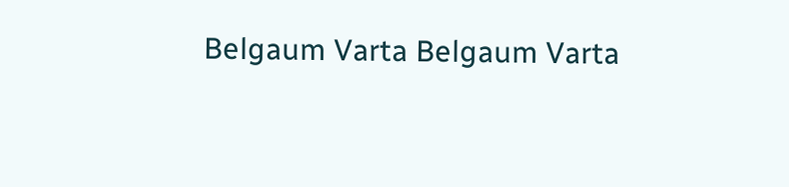Belgaum Varta Belgaum Varta